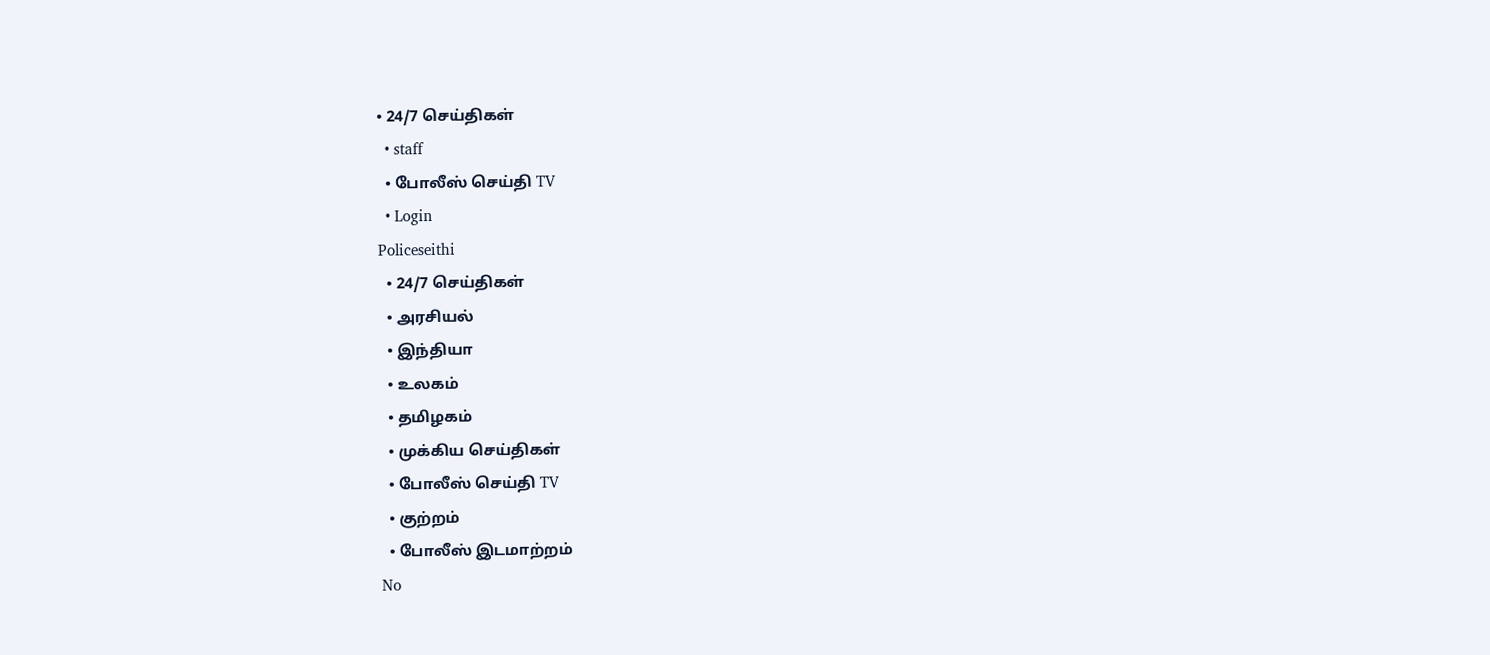• 24/7 செய்திகள்
  • staff
  • போலீஸ் செய்தி TV
  • Login
Policeseithi
  • 24/7 செய்திகள்
  • அரசியல்
  • இந்தியா
  • உலகம்
  • தமிழகம்
  • முக்கிய செய்திகள்
  • போலீஸ் செய்தி TV
  • குற்றம்
  • போலீஸ் இடமாற்றம்
No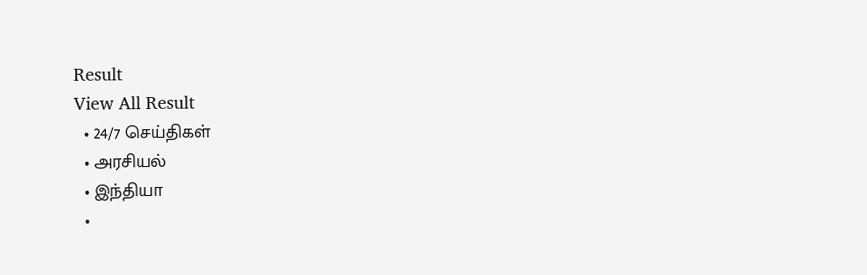Result
View All Result
  • 24/7 செய்திகள்
  • அரசியல்
  • இந்தியா
  •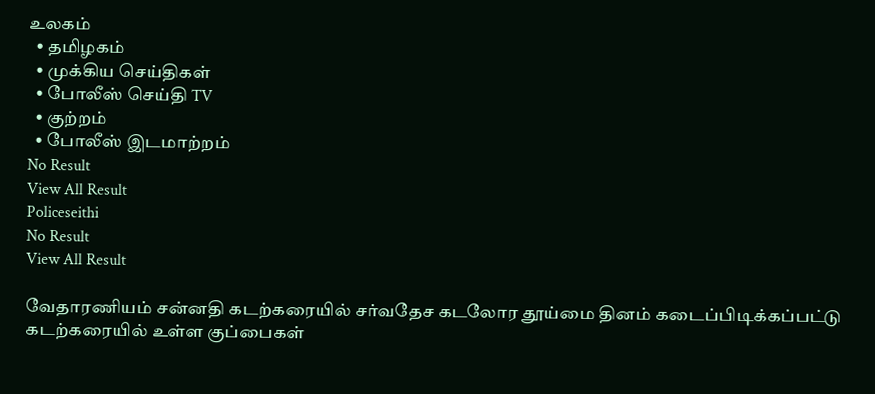உலகம்
  • தமிழகம்
  • முக்கிய செய்திகள்
  • போலீஸ் செய்தி TV
  • குற்றம்
  • போலீஸ் இடமாற்றம்
No Result
View All Result
Policeseithi
No Result
View All Result

வேதாரணியம் சன்னதி கடற்கரையில் சர்வதேச கடலோர தூய்மை தினம் கடைப்பிடிக்கப்பட்டு கடற்கரையில் உள்ள குப்பைகள்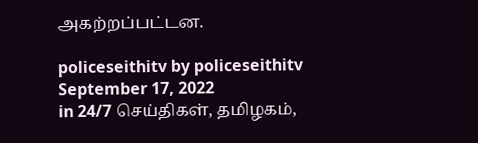அகற்றப்பட்டன.

policeseithitv by policeseithitv
September 17, 2022
in 24/7 செய்திகள், தமிழகம்,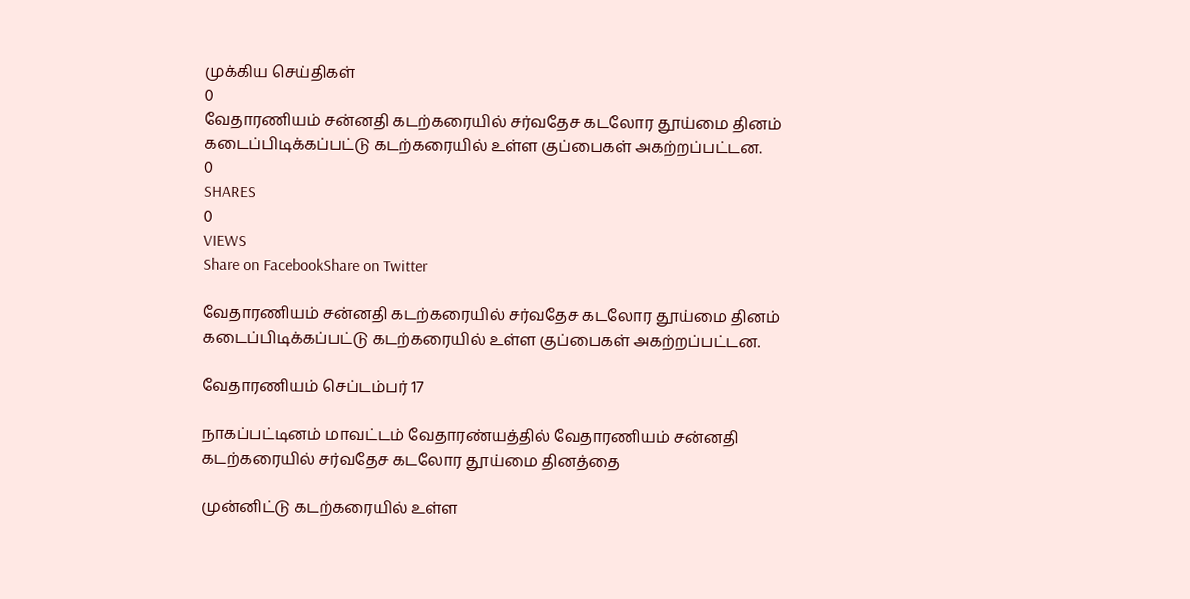முக்கிய செய்திகள்
0
வேதாரணியம் சன்னதி கடற்கரையில் சர்வதேச கடலோர தூய்மை தினம் கடைப்பிடிக்கப்பட்டு கடற்கரையில் உள்ள குப்பைகள் அகற்றப்பட்டன.
0
SHARES
0
VIEWS
Share on FacebookShare on Twitter

வேதாரணியம் சன்னதி கடற்கரையில் சர்வதேச கடலோர தூய்மை தினம் கடைப்பிடிக்கப்பட்டு கடற்கரையில் உள்ள குப்பைகள் அகற்றப்பட்டன.

வேதாரணியம் செப்டம்பர் 17

நாகப்பட்டினம் மாவட்டம் வேதாரண்யத்தில் வேதாரணியம் சன்னதி கடற்கரையில் சர்வதேச கடலோர தூய்மை தினத்தை

முன்னிட்டு கடற்கரையில் உள்ள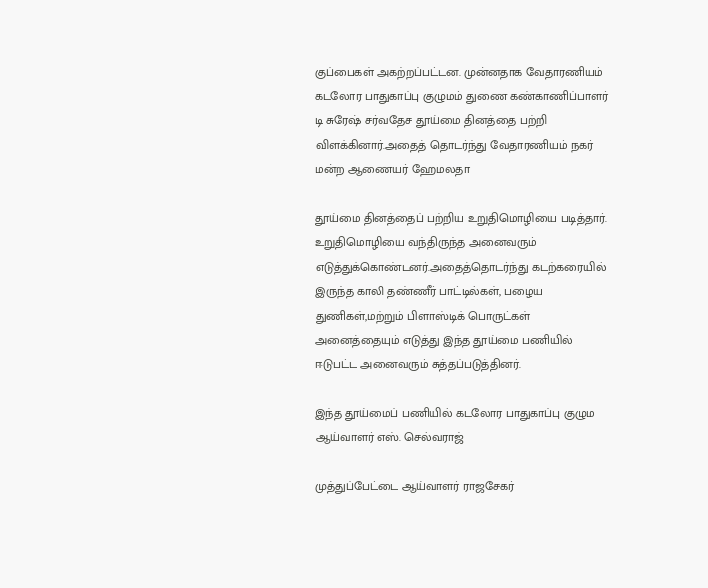குப்பைகள் அகற்றப்பட்டன. முன்னதாக வேதாரணியம் கடலோர பாதுகாப்பு குழுமம் துணை கண்காணிப்பாளர் டி சுரேஷ் சர்வதேச தூய்மை தினத்தை பற்றி விளக்கினார்.அதைத் தொடர்ந்து வேதாரணியம் நகர் மன்ற ஆணையர் ஹேமலதா

தூய்மை தினத்தைப் பற்றிய உறுதிமொழியை படித்தார். உறுதிமொழியை வந்திருந்த அனைவரும் எடுத்துக்கொண்டனர்.அதைத்தொடர்ந்து கடற்கரையில் இருந்த காலி தண்ணீர் பாட்டில்கள், பழைய துணிகள்,மற்றும் பிளாஸ்டிக் பொருட்கள் அனைத்தையும் எடுத்து இந்த தூய்மை பணியில் ஈடுபட்ட அனைவரும் சுத்தப்படுத்தினர்.

இந்த தூய்மைப் பணியில் கடலோர பாதுகாப்பு குழும ஆய்வாளர் எஸ். செல்வராஜ்

முத்துப்பேட்டை ஆய்வாளர் ராஜசேகர்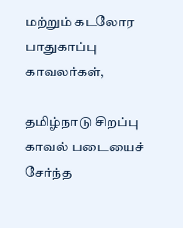மற்றும் கடலோர பாதுகாப்பு காவலர்கள்,

தமிழ்நாடு சிறப்பு காவல் படையைச் சேர்ந்த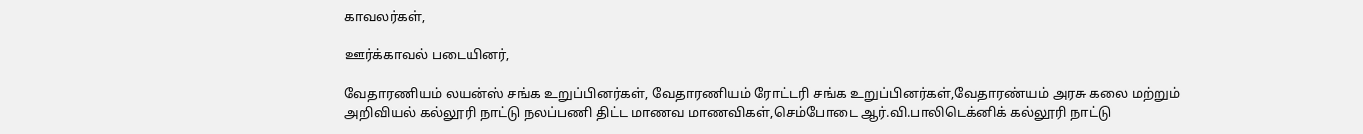காவலர்கள்,

ஊர்க்காவல் படையினர்,

வேதாரணியம் லயன்ஸ் சங்க உறுப்பினர்கள், வேதாரணியம் ரோட்டரி சங்க உறுப்பினர்கள்,வேதாரண்யம் அரசு கலை மற்றும் அறிவியல் கல்லூரி நாட்டு நலப்பணி திட்ட மாணவ மாணவிகள்,செம்போடை ஆர்.வி.பாலிடெக்னிக் கல்லூரி நாட்டு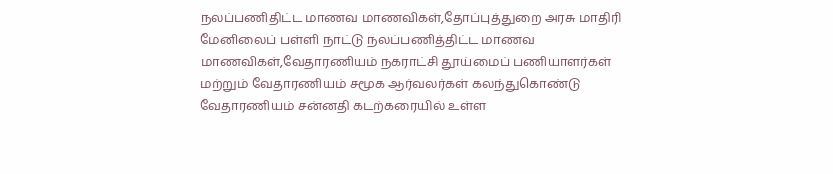நலப்பணிதிட்ட மாணவ மாணவிகள்,தோப்புத்துறை அரசு மாதிரி மேனிலைப் பள்ளி நாட்டு நலப்பணித்திட்ட மாணவ மாணவிகள்,வேதாரணியம் நகராட்சி தூய்மைப் பணியாளர்கள் மற்றும் வேதாரணியம் சமூக ஆர்வலர்கள் கலந்துகொண்டு வேதாரணியம் சன்னதி கடற்கரையில் உள்ள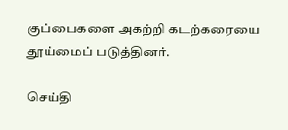குப்பைகளை அகற்றி கடற்கரையை தூய்மைப் படுத்தினர்.

செய்தி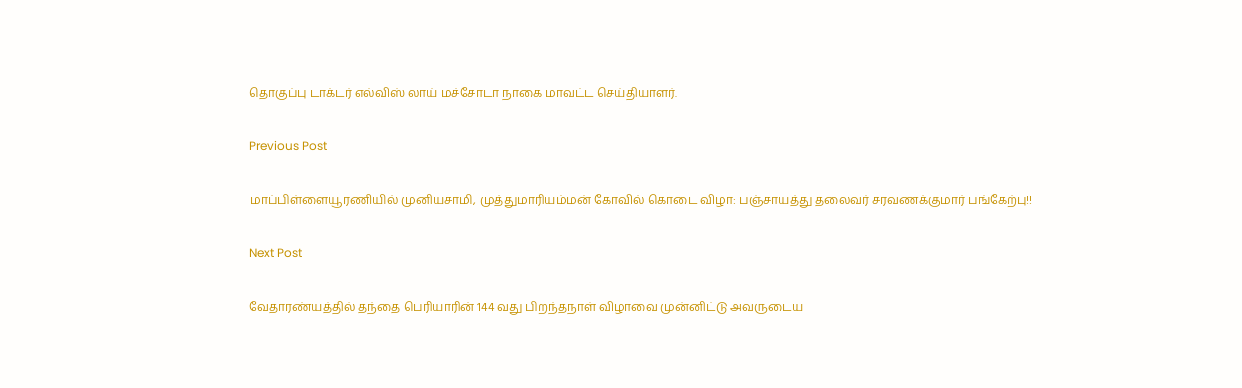தொகுப்பு டாக்டர் எல்விஸ் லாய் மச்சோடா நாகை மாவட்ட செய்தியாளர்.

Previous Post

மாப்பிள்ளையூரணியில் முனியசாமி, முத்துமாரியம்மன் கோவில் கொடை விழா: பஞ்சாயத்து தலைவர் சரவணக்குமார் பங்கேற்பு!!

Next Post

வேதாரண்யத்தில் தந்தை பெரியாரின் 144 வது பிறந்தநாள் விழாவை முன்னிட்டு அவருடைய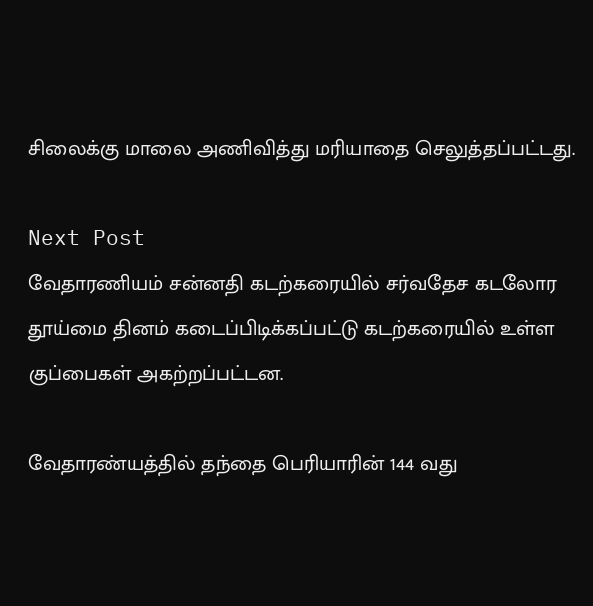சிலைக்கு மாலை அணிவித்து மரியாதை செலுத்தப்பட்டது.

Next Post
வேதாரணியம் சன்னதி கடற்கரையில் சர்வதேச கடலோர தூய்மை தினம் கடைப்பிடிக்கப்பட்டு கடற்கரையில் உள்ள குப்பைகள் அகற்றப்பட்டன.

வேதாரண்யத்தில் தந்தை பெரியாரின் 144 வது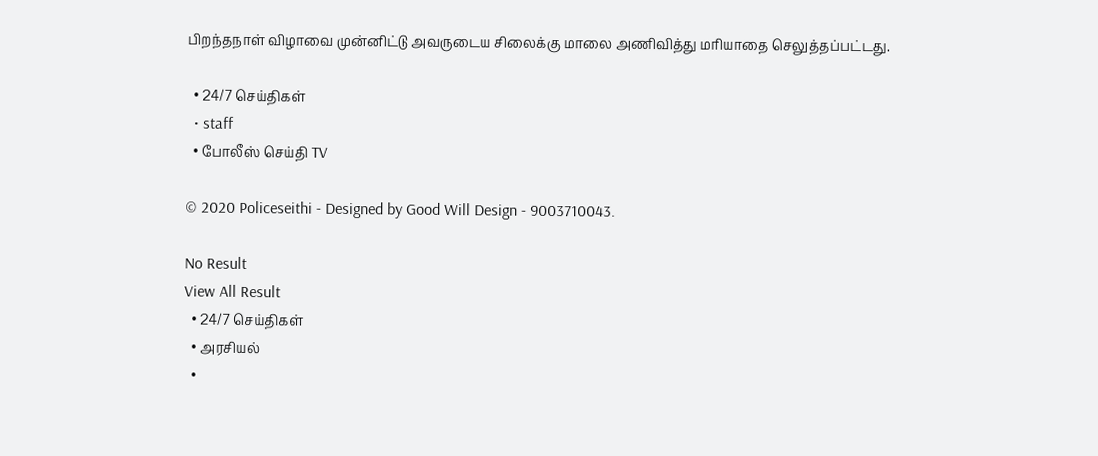பிறந்தநாள் விழாவை முன்னிட்டு அவருடைய சிலைக்கு மாலை அணிவித்து மரியாதை செலுத்தப்பட்டது.

  • 24/7 செய்திகள்
  • staff
  • போலீஸ் செய்தி TV

© 2020 Policeseithi - Designed by Good Will Design - 9003710043.

No Result
View All Result
  • 24/7 செய்திகள்
  • அரசியல்
  •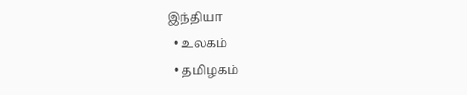இந்தியா
  • உலகம்
  • தமிழகம்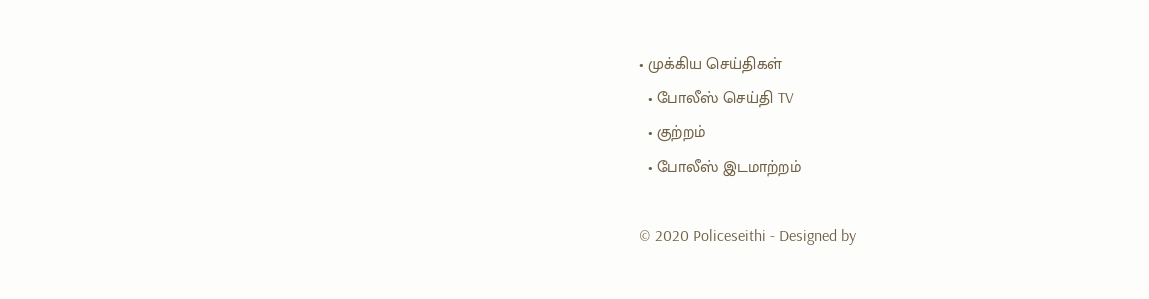• முக்கிய செய்திகள்
  • போலீஸ் செய்தி TV
  • குற்றம்
  • போலீஸ் இடமாற்றம்

© 2020 Policeseithi - Designed by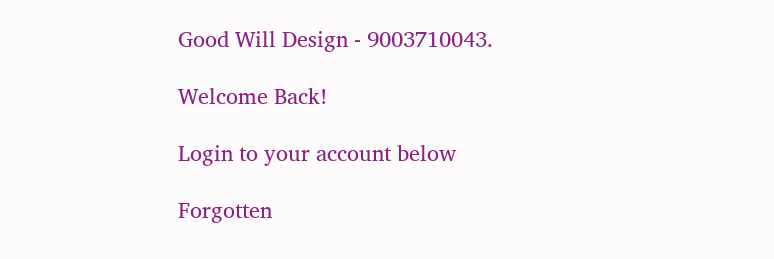Good Will Design - 9003710043.

Welcome Back!

Login to your account below

Forgotten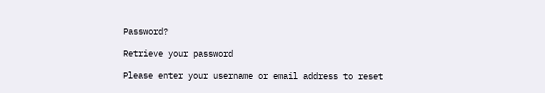Password?

Retrieve your password

Please enter your username or email address to reset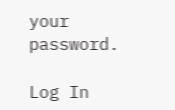your password.

Log In